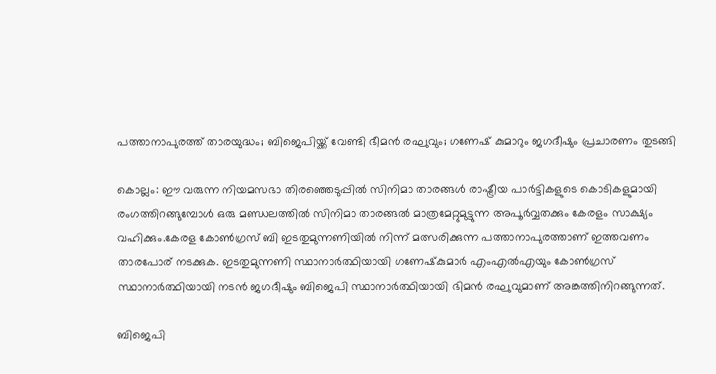പത്താനാപുരത്ത് താരയുദ്ധം; ബിജെപിയ്ക്ക് വേണ്ടി ഭീമന്‍ രഘുവും; ഗണേഷ് കുമാറും ജഗദീഷും പ്രചാരണം തുടങ്ങി

കൊല്ലം: ഈ വരുന്ന നിയമസഭാ തിരഞ്ഞെടുപ്പില്‍ സിനിമാ താരങ്ങള്‍ രാഷ്ട്രീയ പാര്‍ട്ടികളുടെ കൊടികളുമായി രംഗത്തിറങ്ങുമ്പോള്‍ ഒരു മണ്ഡലത്തില്‍ സിനിമാ താരങ്ങല്‍ മാത്രമേറ്റുമുട്ടുന്ന അപൂര്‍വ്വതക്കും കേരളം സാക്ഷ്യം വഹിക്കും.കേരള കോണ്‍ഗ്രസ് ബി ഇടതുമുന്നണിയില്‍ നിന്ന് മത്സരിക്കുന്ന പത്താനാപുരത്താണ് ഇത്തവണം താരപോര് നടക്കുക. ഇടതുമുന്നണി സ്ഥാനാര്‍ത്ഥിയായി ഗണേഷ്‌കുമാര്‍ എംഎല്‍എയും കോണ്‍ഗ്രസ് സ്ഥാനാര്‍ത്ഥിയായി നടന്‍ ജഗദീഷും ബിജെപി സ്ഥാനാര്‍ത്ഥിയായി ഭിമന്‍ രഘുവുമാണ് അങ്കത്തിനിറങ്ങുന്നത്.

ബിജെപി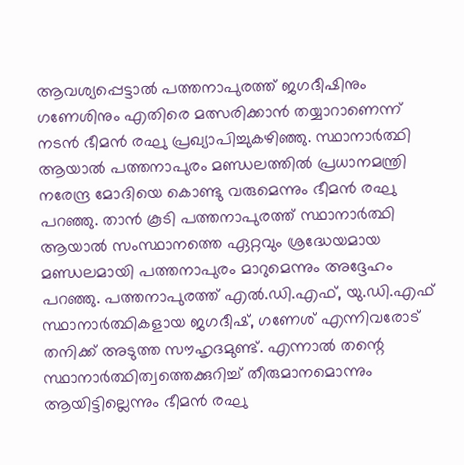ആവശ്യപ്പെട്ടാല്‍ പത്തനാപുരത്ത് ജഗദീഷിനും ഗണേശിനും എതിരെ മത്സരിക്കാന്‍ തയ്യാറാണെന്ന് നടന്‍ ഭീമന്‍ രഘു പ്രഖ്യാപിച്ചുകഴിഞ്ഞു. സ്ഥാനാര്‍ത്ഥി ആയാല്‍ പത്തനാപുരം മണ്ഡലത്തില്‍ പ്രധാനമന്ത്രി നരേന്ദ്ര മോദിയെ കൊണ്ടു വരുമെന്നും ഭീമന്‍ രഘു പറഞ്ഞു. താന്‍ കൂടി പത്തനാപുരത്ത് സ്ഥാനാര്‍ത്ഥി ആയാല്‍ സംസ്ഥാനത്തെ ഏറ്റവും ശ്രദ്ധേയമായ മണ്ഡലമായി പത്തനാപുരം മാറുമെന്നും അദ്ദേഹം പറഞ്ഞു. പത്തനാപുരത്ത് എല്‍.ഡി.എഫ്, യു.ഡി.എഫ് സ്ഥാനാര്‍ത്ഥികളായ ജഗദീഷ്, ഗണേശ് എന്നിവരോട് തനിക്ക് അടുത്ത സൗഹൃദമുണ്ട്. എന്നാല്‍ തന്റെ സ്ഥാനാര്‍ത്ഥിത്വത്തെക്കുറിച്ച് തീരുമാനമൊന്നും ആയിട്ടില്ലെന്നും ഭീമന്‍ രഘു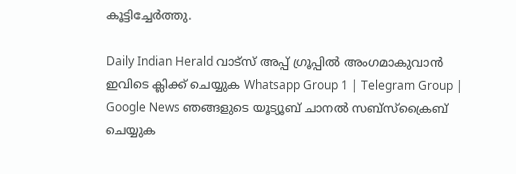കൂട്ടിച്ചേര്‍ത്തു.

Daily Indian Herald വാട്സ് അപ്പ് ഗ്രൂപ്പിൽ അംഗമാകുവാൻ ഇവിടെ ക്ലിക്ക് ചെയ്യുക Whatsapp Group 1 | Telegram Group | Google News ഞങ്ങളുടെ യൂട്യൂബ് ചാനൽ സബ്സ്ക്രൈബ് ചെയ്യുക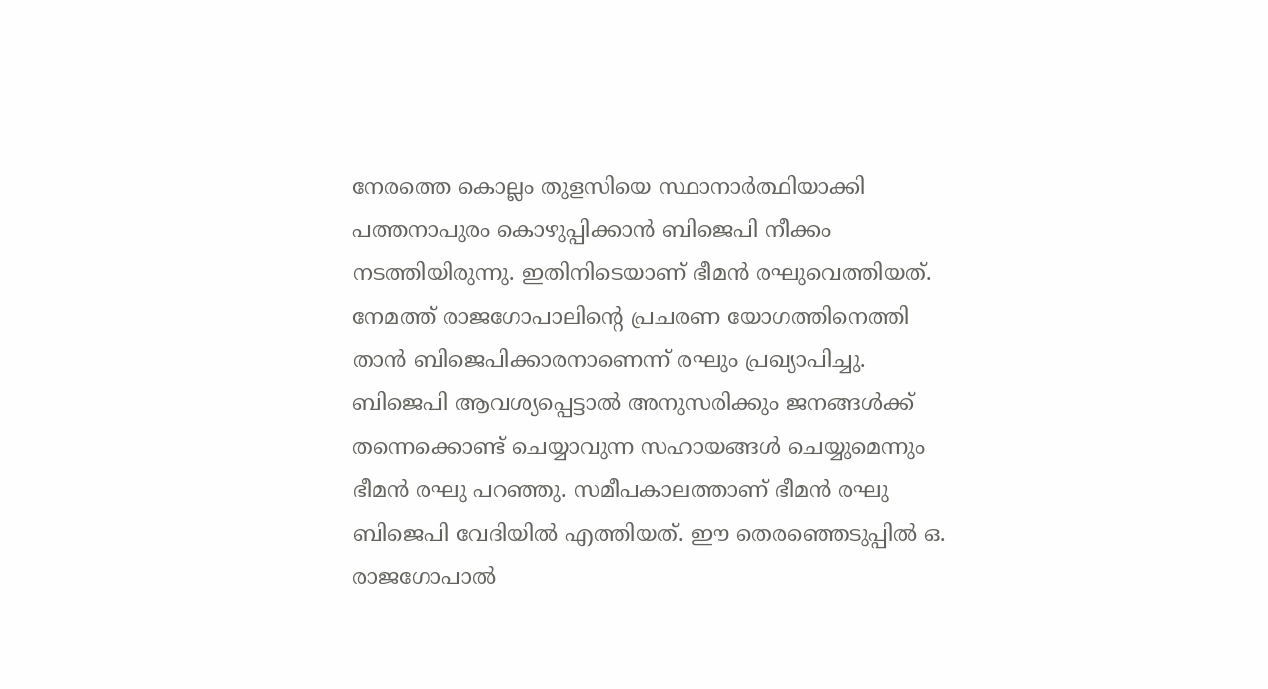നേരത്തെ കൊല്ലം തുളസിയെ സ്ഥാനാര്‍ത്ഥിയാക്കി പത്തനാപുരം കൊഴുപ്പിക്കാന്‍ ബിജെപി നീക്കം നടത്തിയിരുന്നു. ഇതിനിടെയാണ് ഭീമന്‍ രഘുവെത്തിയത്. നേമത്ത് രാജഗോപാലിന്റെ പ്രചരണ യോഗത്തിനെത്തി താന്‍ ബിജെപിക്കാരനാണെന്ന് രഘും പ്രഖ്യാപിച്ചു. ബിജെപി ആവശ്യപ്പെട്ടാല്‍ അനുസരിക്കും ജനങ്ങള്‍ക്ക് തന്നെക്കൊണ്ട് ചെയ്യാവുന്ന സഹായങ്ങള്‍ ചെയ്യുമെന്നും ഭീമന്‍ രഘു പറഞ്ഞു. സമീപകാലത്താണ് ഭീമന്‍ രഘു ബിജെപി വേദിയില്‍ എത്തിയത്. ഈ തെരഞ്ഞെടുപ്പില്‍ ഒ. രാജഗോപാല്‍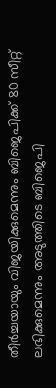തീര്‍ച്ചയായും വിജയിക്കുമെന്നും ബിജെപിക്ക് 80 സീറ്റ് ലഭിക്കുമെന്നും അടുത്തിടെ ബിജെപി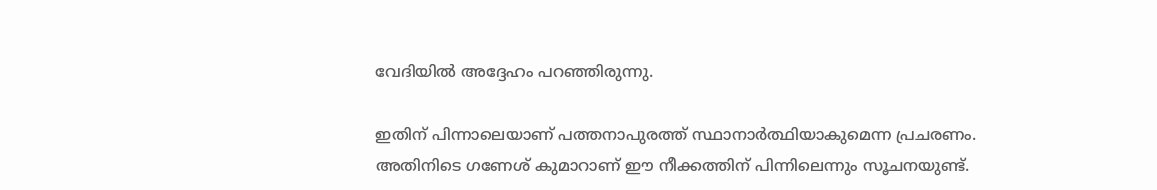വേദിയില്‍ അദ്ദേഹം പറഞ്ഞിരുന്നു.

ഇതിന് പിന്നാലെയാണ് പത്തനാപുരത്ത് സ്ഥാനാര്‍ത്ഥിയാകുമെന്ന പ്രചരണം. അതിനിടെ ഗണേശ് കുമാറാണ് ഈ നീക്കത്തിന് പിന്നിലെന്നും സൂചനയുണ്ട്.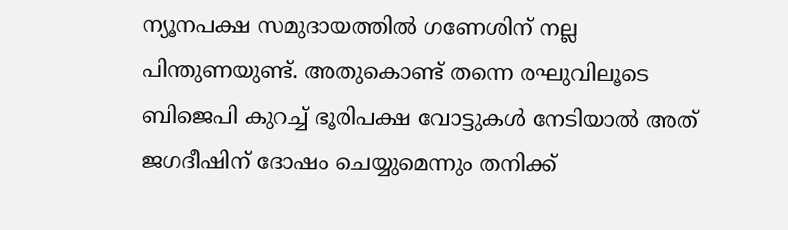ന്യൂനപക്ഷ സമുദായത്തില്‍ ഗണേശിന് നല്ല പിന്തുണയുണ്ട്. അതുകൊണ്ട് തന്നെ രഘുവിലൂടെ ബിജെപി കുറച്ച് ഭൂരിപക്ഷ വോട്ടുകള്‍ നേടിയാല്‍ അത് ജഗദീഷിന് ദോഷം ചെയ്യുമെന്നും തനിക്ക്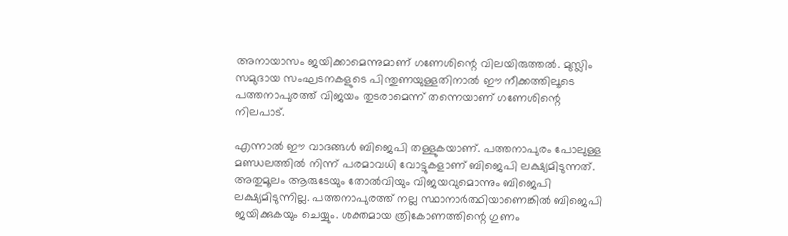അനായാസം ജയിക്കാമെന്നുമാണ് ഗണേശിന്റെ വിലയിരുത്തല്‍. മുസ്ലിം സമുദായ സംഘടനകളുടെ പിന്തുണയുള്ളതിനാല്‍ ഈ നീക്കത്തിലൂടെ പത്തനാപുരത്ത് വിജയം തുടരാമെന്ന് തന്നെയാണ് ഗണേശിന്റെ നിലപാട്.

എന്നാല്‍ ഈ വാദങ്ങള്‍ ബിജെപി തള്ളുകയാണ്. പത്തനാപുരം പോലുള്ള മണ്ഡലത്തില്‍ നിന്ന് പരമാവധി വോട്ടുകളാണ് ബിജെപി ലക്ഷ്യമിടുന്നത്. അതുമൂലം ആരുടേയും തോല്‍വിയും വിജയവുമൊന്നും ബിജെപി ലക്ഷ്യമിടുന്നില്ല. പത്തനാപുരത്ത് നല്ല സ്ഥാനാര്‍ത്ഥിയാണെങ്കില്‍ ബിജെപി ജയിക്കുകയും ചെയ്യും. ശക്തമായ ത്രികോണത്തിന്റെ ഗുണം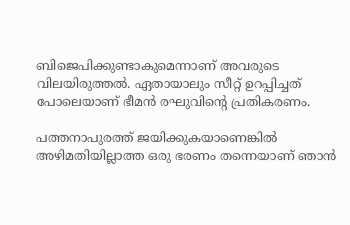ബിജെപിക്കുണ്ടാകുമെന്നാണ് അവരുടെ വിലയിരുത്തല്‍. ഏതായാലും സീറ്റ് ഉറപ്പിച്ചത് പോലെയാണ് ഭീമന്‍ രഘുവിന്റെ പ്രതികരണം.

പത്തനാപുരത്ത് ജയിക്കുകയാണെങ്കില്‍ അഴിമതിയില്ലാത്ത ഒരു ഭരണം തന്നെയാണ് ഞാന്‍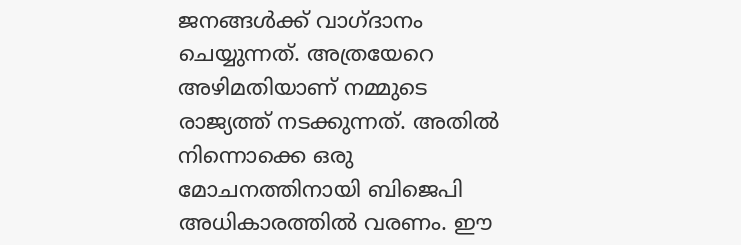ജനങ്ങള്‍ക്ക് വാഗ്ദാനം ചെയ്യുന്നത്. അത്രയേറെ അഴിമതിയാണ് നമ്മുടെ രാജ്യത്ത് നടക്കുന്നത്. അതില്‍ നിന്നൊക്കെ ഒരു മോചനത്തിനായി ബിജെപി അധികാരത്തില്‍ വരണം. ഈ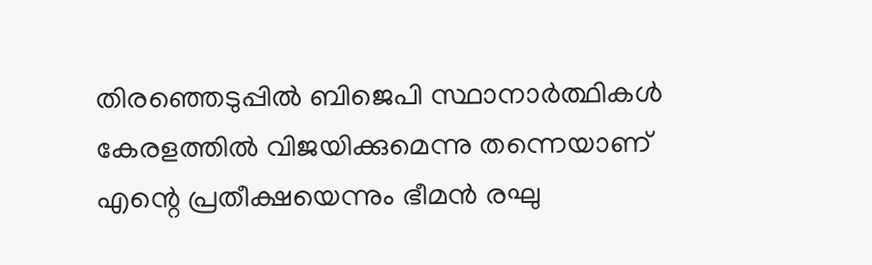തിരഞ്ഞെടുപ്പില്‍ ബിജെപി സ്ഥാനാര്‍ത്ഥികള്‍ കേരളത്തില്‍ വിജയിക്കുമെന്നു തന്നെയാണ് എന്റെ പ്രതീക്ഷയെന്നും ഭീമന്‍ രഘു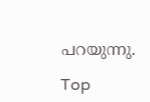പറയുന്നു.

Top